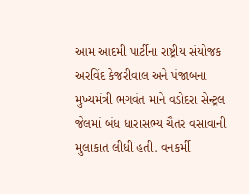આમ આદમી પાર્ટીના રાષ્ટ્રીય સંયોજક અરવિંદ કેજરીવાલ અને પંજાબના મુખ્યમંત્રી ભગવંત માને વડોદરા સેન્ટ્રલ જેલમાં બંધ ધારાસભ્ય ચૈતર વસાવાની મુલાકાત લીધી હતી. વનકર્મી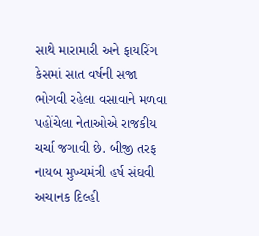સાથે મારામારી અને ફાયરિંગ કેસમાં સાત વર્ષની સજા ભોગવી રહેલા વસાવાને મળવા પહોંચેલા નેતાઓએ રાજકીય ચર્ચા જગાવી છે. બીજી તરફ નાયબ મુખ્યમંત્રી હર્ષ સંઘવી અચાનક દિલ્હી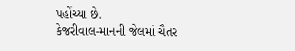પહોંચ્યા છે.
કેજરીવાલ-માનની જેલમાં ચૈતર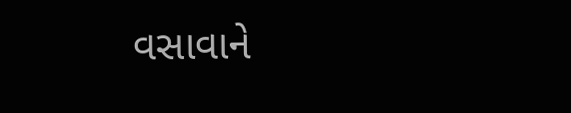વસાવાને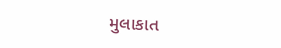મુલાકાત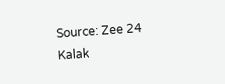Source: Zee 24 Kalak